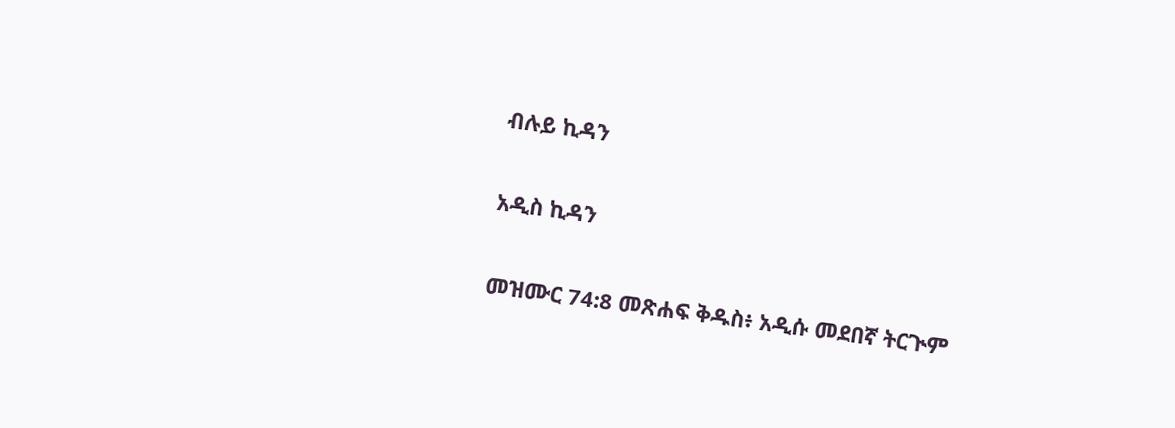ብሉይ ኪዳን

አዲስ ኪዳን

መዝሙር 74:8 መጽሐፍ ቅዱስ፥ አዲሱ መደበኛ ትርጒም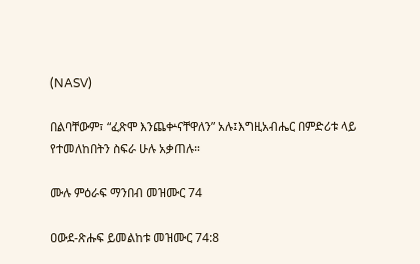(NASV)

በልባቸውም፣ “ፈጽሞ እንጨቍናቸዋለን” አሉ፤እግዚአብሔር በምድሪቱ ላይ የተመለከበትን ስፍራ ሁሉ አቃጠሉ።

ሙሉ ምዕራፍ ማንበብ መዝሙር 74

ዐውደ-ጽሑፍ ይመልከቱ መዝሙር 74:8